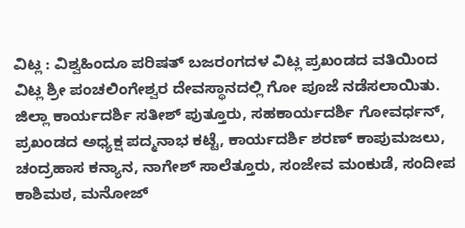ವಿಟ್ಲ : ವಿಶ್ವಹಿಂದೂ ಪರಿಷತ್ ಬಜರಂಗದಳ ವಿಟ್ಲ ಪ್ರಖಂಡದ ವತಿಯಿಂದ ವಿಟ್ಲ ಶ್ರೀ ಪಂಚಲಿಂಗೇಶ್ವರ ದೇವಸ್ಥಾನದಲ್ಲಿ ಗೋ ಪೂಜೆ ನಡೆಸಲಾಯಿತು.
ಜಿಲ್ಲಾ ಕಾರ್ಯದರ್ಶಿ ಸತೀಶ್ ಪುತ್ತೂರು, ಸಹಕಾರ್ಯದರ್ಶಿ ಗೋವರ್ಧನ್, ಪ್ರಖಂಡದ ಅಧ್ಯಕ್ಷ ಪದ್ಮನಾಭ ಕಟ್ಟೆ, ಕಾರ್ಯದರ್ಶಿ ಶರಣ್ ಕಾಪುಮಜಲು, ಚಂದ್ರಹಾಸ ಕನ್ಯಾನ, ನಾಗೇಶ್ ಸಾಲೆತ್ತೂರು, ಸಂಜೇವ ಮಂಕುಡೆ, ಸಂದೀಪ ಕಾಶಿಮಠ, ಮನೋಜ್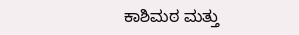ಕಾಶಿಮಠ ಮತ್ತು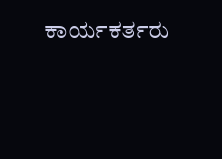ಕಾರ್ಯಕರ್ತರು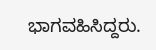ಭಾಗವಹಿಸಿದ್ದರು.